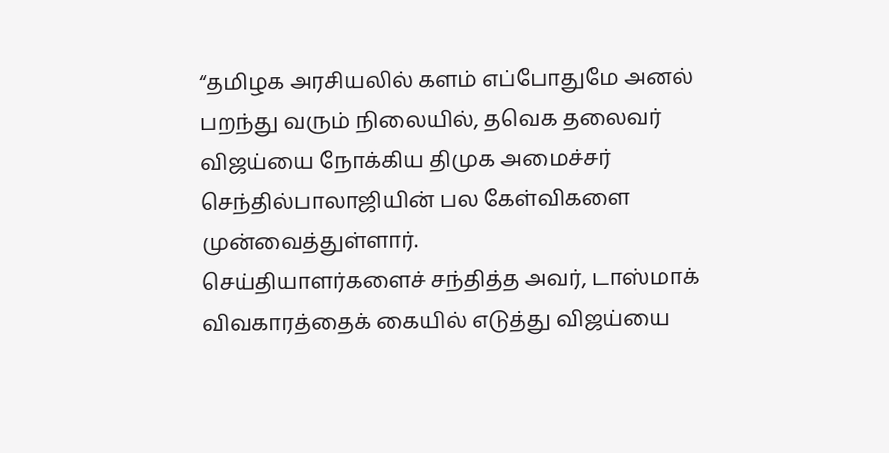“தமிழக அரசியலில் களம் எப்போதுமே அனல் பறந்து வரும் நிலையில், தவெக தலைவர் விஜய்யை நோக்கிய திமுக அமைச்சர் செந்தில்பாலாஜியின் பல கேள்விகளை முன்வைத்துள்ளார்.
செய்தியாளர்களைச் சந்தித்த அவர், டாஸ்மாக் விவகாரத்தைக் கையில் எடுத்து விஜய்யை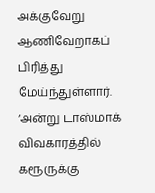அக்குவேறு ஆணிவேறாகப் பிரித்து மேய்ந்துள்ளார். ‘அன்று டாஸ்மாக் விவகாரத்தில் கரூருக்கு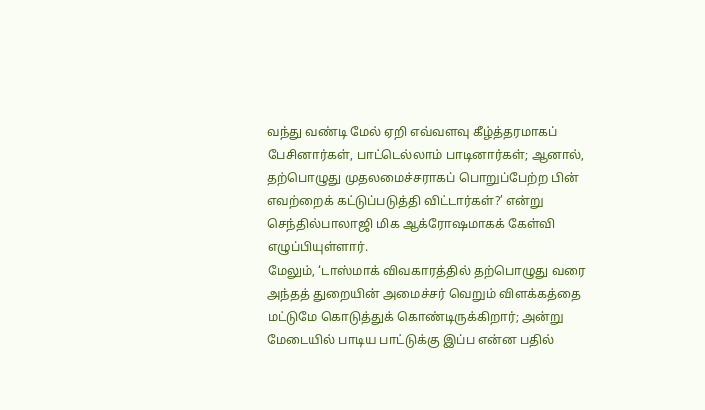வந்து வண்டி மேல் ஏறி எவ்வளவு கீழ்த்தரமாகப் பேசினார்கள், பாட்டெல்லாம் பாடினார்கள்; ஆனால், தற்பொழுது முதலமைச்சராகப் பொறுப்பேற்ற பின் எவற்றைக் கட்டுப்படுத்தி விட்டார்கள்?’ என்று செந்தில்பாலாஜி மிக ஆக்ரோஷமாகக் கேள்வி எழுப்பியுள்ளார்.
மேலும், ‘டாஸ்மாக் விவகாரத்தில் தற்பொழுது வரை அந்தத் துறையின் அமைச்சர் வெறும் விளக்கத்தை மட்டுமே கொடுத்துக் கொண்டிருக்கிறார்; அன்று மேடையில் பாடிய பாட்டுக்கு இப்ப என்ன பதில்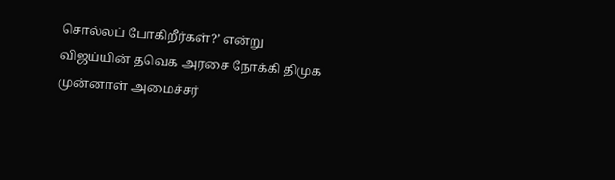சொல்லப் போகிறீர்கள்?’ என்று விஜய்யின் தவெக அரசை நோக்கி திமுக முன்னாள் அமைச்சர்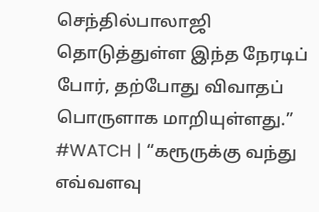செந்தில்பாலாஜி தொடுத்துள்ள இந்த நேரடிப் போர், தற்போது விவாதப் பொருளாக மாறியுள்ளது.”
#WATCH | “கரூருக்கு வந்து எவ்வளவு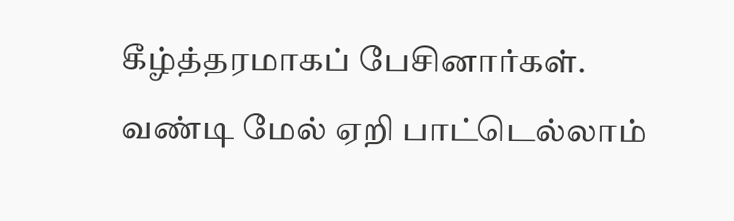கீழ்த்தரமாகப் பேசினார்கள். வண்டி மேல் ஏறி பாட்டெல்லாம்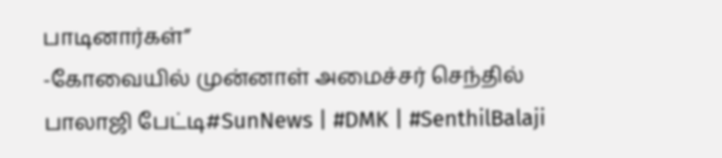பாடினார்கள்”
-கோவையில் முன்னாள் அமைச்சர் செந்தில் பாலாஜி பேட்டி#SunNews | #DMK | #SenthilBalaji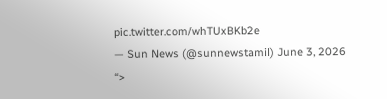pic.twitter.com/whTUxBKb2e
— Sun News (@sunnewstamil) June 3, 2026
“>